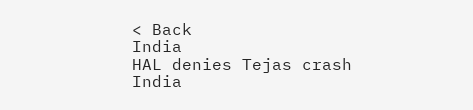< Back
India
HAL denies Tejas crash
India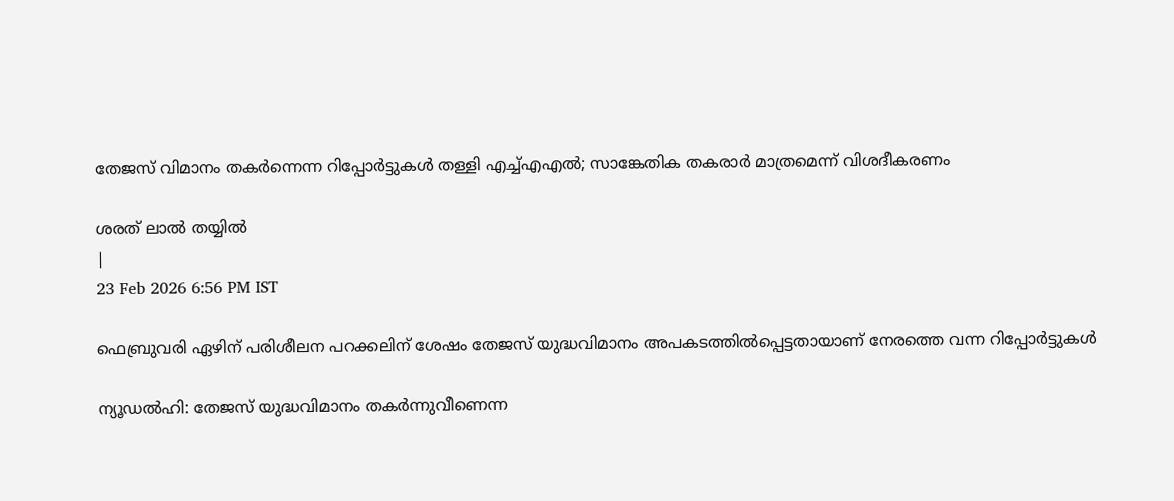തേജസ് വിമാനം തകര്‍ന്നെന്ന റിപ്പോര്‍ട്ടുകള്‍ തള്ളി എച്ച്എഎല്‍; സാങ്കേതിക തകരാര്‍ മാത്രമെന്ന് വിശദീകരണം

ശരത് ലാൽ തയ്യിൽ
|
23 Feb 2026 6:56 PM IST

ഫെബ്രുവരി ഏഴിന് പരിശീലന പറക്കലിന് ശേഷം തേജസ് യുദ്ധവിമാനം അപകടത്തില്‍പ്പെട്ടതായാണ് നേരത്തെ വന്ന റിപ്പോര്‍ട്ടുകള്‍

ന്യൂഡല്‍ഹി: തേജസ് യുദ്ധവിമാനം തകര്‍ന്നുവീണെന്ന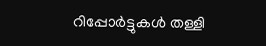റിപ്പോര്‍ട്ടുകള്‍ തള്ളി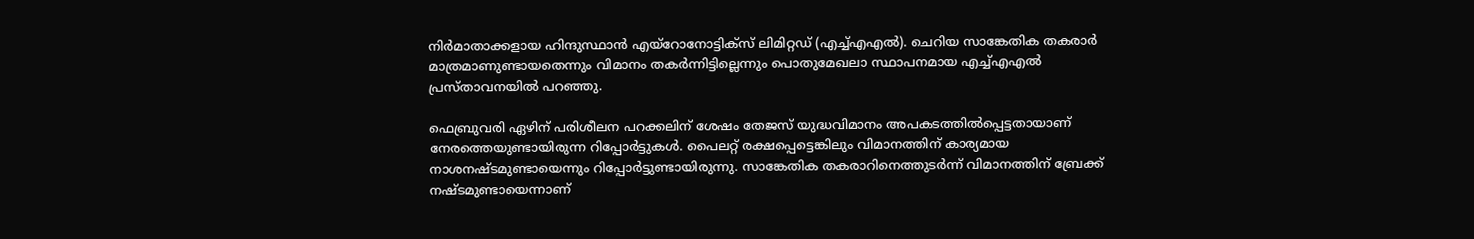നിര്‍മാതാക്കളായ ഹിന്ദുസ്ഥാന്‍ എയ്‌റോനോട്ടിക്‌സ് ലിമിറ്റഡ് (എച്ച്എഎല്‍). ചെറിയ സാങ്കേതിക തകരാര്‍ മാത്രമാണുണ്ടായതെന്നും വിമാനം തകര്‍ന്നിട്ടില്ലെന്നും പൊതുമേഖലാ സ്ഥാപനമായ എച്ച്എഎല്‍ പ്രസ്താവനയില്‍ പറഞ്ഞു.

ഫെബ്രുവരി ഏഴിന് പരിശീലന പറക്കലിന് ശേഷം തേജസ് യുദ്ധവിമാനം അപകടത്തില്‍പ്പെട്ടതായാണ് നേരത്തെയുണ്ടായിരുന്ന റിപ്പോര്‍ട്ടുകള്‍. പൈലറ്റ് രക്ഷപ്പെട്ടെങ്കിലും വിമാനത്തിന് കാര്യമായ നാശനഷ്ടമുണ്ടായെന്നും റിപ്പോര്‍ട്ടുണ്ടായിരുന്നു. സാങ്കേതിക തകരാറിനെത്തുടര്‍ന്ന് വിമാനത്തിന് ബ്രേക്ക് നഷ്ടമുണ്ടായെന്നാണ്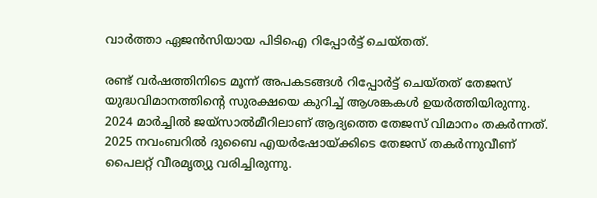വാര്‍ത്താ ഏജന്‍സിയായ പിടിഐ റിപ്പോര്‍ട്ട് ചെയ്തത്.

രണ്ട് വര്‍ഷത്തിനിടെ മൂന്ന് അപകടങ്ങള്‍ റിപ്പോര്‍ട്ട് ചെയ്തത് തേജസ് യുദ്ധവിമാനത്തിന്റെ സുരക്ഷയെ കുറിച്ച് ആശങ്കകള്‍ ഉയര്‍ത്തിയിരുന്നു. 2024 മാര്‍ച്ചില്‍ ജയ്സാല്‍മീറിലാണ് ആദ്യത്തെ തേജസ് വിമാനം തകര്‍ന്നത്. 2025 നവംബറില്‍ ദുബൈ എയര്‍ഷോയ്ക്കിടെ തേജസ് തകര്‍ന്നുവീണ് പൈലറ്റ് വീരമൃത്യു വരിച്ചിരുന്നു.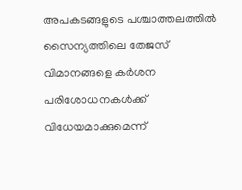അപകടങ്ങളുടെ പശ്ചാത്തലത്തില്‍ സൈന്യത്തിലെ തേജസ് വിമാനങ്ങളെ കര്‍ശന പരിശോധനകള്‍ക്ക് വിധേയമാക്കുമെന്ന്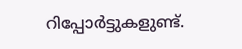റിപ്പോര്‍ട്ടുകളുണ്ട്.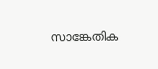സാങ്കേതിക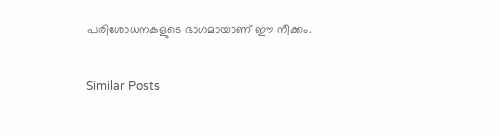പരിശോധനകളുടെ ഭാഗമായാണ് ഈ നീക്കം.

Similar Posts